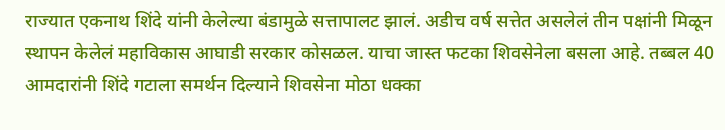राज्यात एकनाथ शिंदे यांनी केलेल्या बंडामुळे सत्तापालट झालं. अडीच वर्ष सत्तेत असलेलं तीन पक्षांनी मिळून स्थापन केलेलं महाविकास आघाडी सरकार कोसळल. याचा जास्त फटका शिवसेनेला बसला आहे. तब्बल 40 आमदारांनी शिंदे गटाला समर्थन दिल्याने शिवसेना मोठा धक्का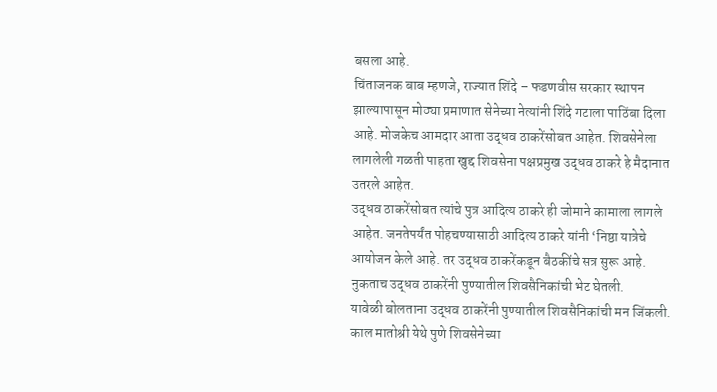बसला आहे.
चिंताजनक बाब म्हणजे, राज्यात शिंदे – फडणवीस सरकार स्थापन झाल्यापासून मोठ्या प्रमाणात सेनेच्या नेत्यांनी शिंदे गटाला पाठिंबा दिला आहे. मोजकेच आमदार आता उद्धव ठाकरेंसोबत आहेत. शिवसेनेला लागलेली गळती पाहता खुद्द शिवसेना पक्षप्रमुख उद्धव ठाकरे हे मैदानात उतरले आहेत.
उद्धव ठाकरेंसोबत त्यांचे पुत्र आदित्य ठाकरे ही जोमाने कामाला लागले आहेत. जनतेपर्यंत पोहचण्यासाठी आदित्य ठाकरे यांनी ‘निष्ठा यात्रेचे आयोजन केले आहे. तर उद्धव ठाकरेंकडून बैठकींचे सत्र सुरू आहे. नुकताच उद्धव ठाकरेंनी पुण्यातील शिवसैनिकांची भेट घेतली.
यावेळी बोलताना उद्धव ठाकरेंनी पुण्यातील शिवसैनिकांची मन जिंकली. काल मातोश्री येथे पुणे शिवसेनेच्या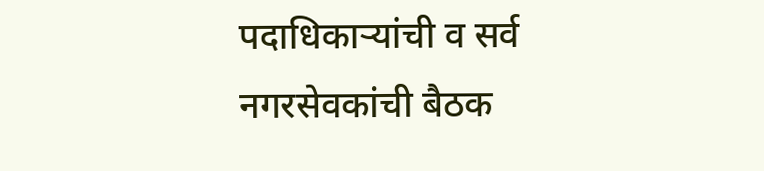पदाधिकाऱ्यांची व सर्व नगरसेवकांची बैठक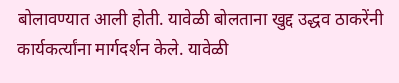बोलावण्यात आली होती. यावेळी बोलताना खुद्द उद्धव ठाकरेंनी कार्यकर्त्यांना मार्गदर्शन केले. यावेळी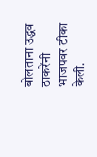बोलताना उद्धव ठाकरेंनी भाजपवर टीका केली.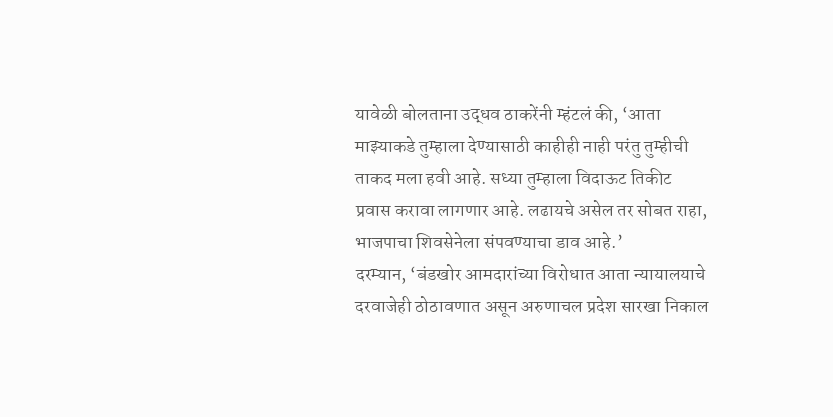यावेळी बोलताना उद्धव ठाकरेंनी म्हंटलं की, ‘आता माझ्याकडे तुम्हाला देण्यासाठी काहीही नाही परंतु तुम्हीची ताकद मला हवी आहे. सध्या तुम्हाला विदाऊट तिकीट प्रवास करावा लागणार आहे. लढायचे असेल तर सोबत राहा, भाजपाचा शिवसेनेला संपवण्याचा डाव आहे.’
दरम्यान, ‘बंडखोर आमदारांच्या विरोधात आता न्यायालयाचे दरवाजेही ठोठावणात असून अरुणाचल प्रदेश सारखा निकाल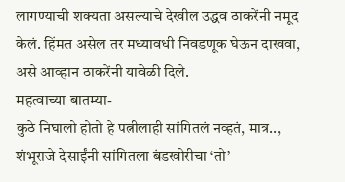लागण्याची शक्यता असल्याचे देखील उद्धव ठाकरेंनी नमूद केलं. हिंमत असेल तर मध्यावधी निवडणूक घेऊन दाखवा, असे आव्हान ठाकरेंनी यावेळी दिले.
महत्वाच्या बातम्या-
कुठे निघालो होतो हे पत्नीलाही सांगितलं नव्हतं, मात्र.., शंभूराजे देसाईंनी सांगितला बंडखोरीचा ‘तो’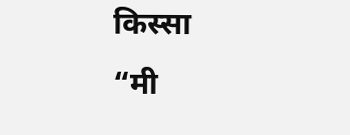किस्सा
“मी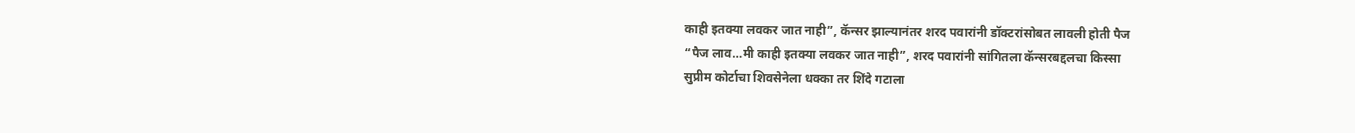काही इतक्या लवकर जात नाही”, कॅन्सर झाल्यानंतर शरद पवारांनी डॉक्टरांसोबत लावली होती पैज
“पैज लाव…मी काही इतक्या लवकर जात नाही”, शरद पवारांनी सांगितला कॅन्सरबद्दलचा किस्सा
सुप्रीम कोर्टाचा शिवसेनेला धक्का तर शिंदे गटाला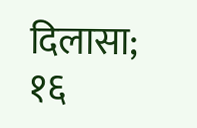दिलासा; १६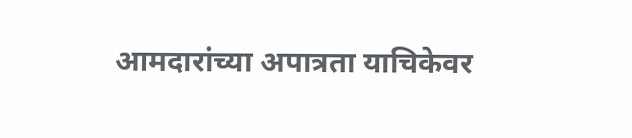आमदारांच्या अपात्रता याचिकेवर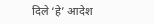दिले ‘हे’ आदेश